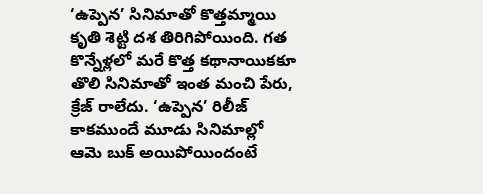‘ఉప్పెన’ సినిమాతో కొత్తమ్మాయి కృతి శెట్టి దశ తిరిగిపోయింది. గత కొన్నేళ్లలో మరే కొత్త కథానాయికకూ తొలి సినిమాతో ఇంత మంచి పేరు, క్రేజ్ రాలేదు. ‘ఉప్పెన’ రిలీజ్ కాకముందే మూడు సినిమాల్లో ఆమె బుక్ అయిపోయిందంటే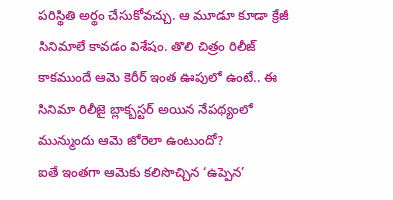పరిస్థితి అర్థం చేసుకోవచ్చు. ఆ మూడూ కూడా క్రేజీ సినిమాలే కావడం విశేషం. తొలి చిత్రం రిలీజ్ కాకముందే ఆమె కెరీర్ ఇంత ఊపులో ఉంటే.. ఈ సినిమా రిలీజై బ్లాక్బస్టర్ అయిన నేపథ్యంలో మున్ముందు ఆమె జోరెలా ఉంటుందో?
ఐతే ఇంతగా ఆమెకు కలిసొచ్చిన ‘ఉప్పెన’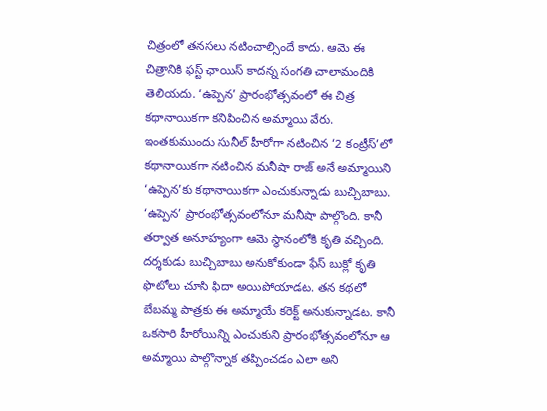చిత్రంలో తనసలు నటించాల్సిందే కాదు. ఆమె ఈ చిత్రానికి ఫస్ట్ ఛాయిస్ కాదన్న సంగతి చాలామందికి తెలియదు. ‘ఉప్పెన’ ప్రారంభోత్సవంలో ఈ చిత్ర కథానాయికగా కనిపించిన అమ్మాయి వేరు. ఇంతకుముందు సునీల్ హీరోగా నటించిన ‘2 కంట్రీస్’లో కథానాయికగా నటించిన మనీషా రాజ్ అనే అమ్మాయిని ‘ఉప్పెన’కు కథానాయికగా ఎంచుకున్నాడు బుచ్చిబాబు.
‘ఉప్పెన’ ప్రారంభోత్సవంలోనూ మనీషా పాల్గొంది. కానీ తర్వాత అనూహ్యంగా ఆమె స్థానంలోకి కృతి వచ్చింది. దర్శకుడు బుచ్చిబాబు అనుకోకుండా ఫేస్ బుక్లో కృతి ఫొటోలు చూసి ఫిదా అయిపోయాడట. తన కథలో బేబమ్మ పాత్రకు ఈ అమ్మాయే కరెక్ట్ అనుకున్నాడట. కానీ ఒకసారి హీరోయిన్ని ఎంచుకుని ప్రారంభోత్సవంలోనూ ఆ అమ్మాయి పాల్గొన్నాక తప్పించడం ఎలా అని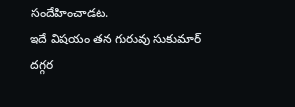సందేహించాడట.
ఇదే విషయం తన గురువు సుకుమార్ దగ్గర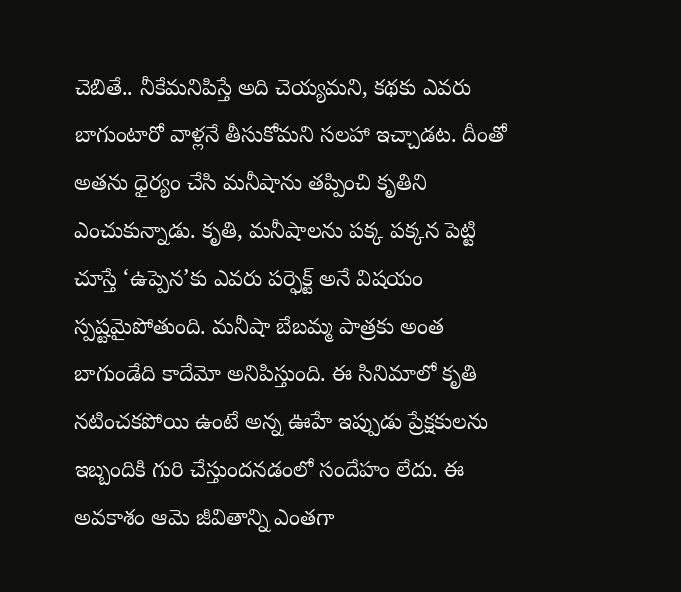చెబితే.. నీకేమనిపిస్తే అది చెయ్యమని, కథకు ఎవరు బాగుంటారో వాళ్లనే తీసుకోమని సలహా ఇచ్చాడట. దీంతో అతను ధైర్యం చేసి మనీషాను తప్పించి కృతిని ఎంచుకున్నాడు. కృతి, మనీషాలను పక్క పక్కన పెట్టి చూస్తే ‘ఉప్పెన’కు ఎవరు పర్ఫెక్ట్ అనే విషయం స్పష్టమైపోతుంది. మనీషా బేబమ్మ పాత్రకు అంత బాగుండేది కాదేమో అనిపిస్తుంది. ఈ సినిమాలో కృతి నటించకపోయి ఉంటే అన్న ఊహే ఇప్పుడు ప్రేక్షకులను ఇబ్బందికి గురి చేస్తుందనడంలో సందేహం లేదు. ఈ అవకాశం ఆమె జీవితాన్ని ఎంతగా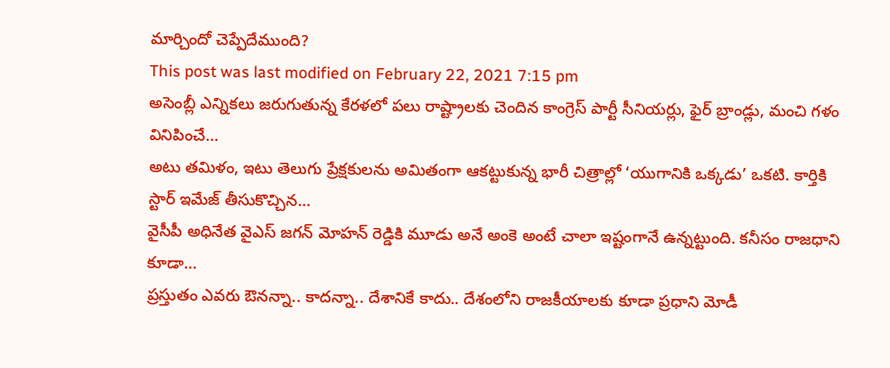మార్చిందో చెప్పేదేముంది?
This post was last modified on February 22, 2021 7:15 pm
అసెంబ్లీ ఎన్నికలు జరుగుతున్న కేరళలో పలు రాష్ట్రాలకు చెందిన కాంగ్రెస్ పార్టీ సీనియర్లు, ఫైర్ బ్రాండ్లు, మంచి గళం వినిపించే…
అటు తమిళం, ఇటు తెలుగు ప్రేక్షకులను అమితంగా ఆకట్టుకున్న భారీ చిత్రాల్లో ‘యుగానికి ఒక్కడు’ ఒకటి. కార్తికి స్టార్ ఇమేజ్ తీసుకొచ్చిన…
వైసీపీ అధినేత వైఎస్ జగన్ మోహన్ రెడ్డికి మూడు అనే అంకె అంటే చాలా ఇష్టంగానే ఉన్నట్టుంది. కనీసం రాజధాని కూడా…
ప్రస్తుతం ఎవరు ఔనన్నా.. కాదన్నా.. దేశానికే కాదు.. దేశంలోని రాజకీయాలకు కూడా ప్రధాని మోడీ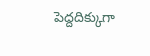పెద్దదిక్కుగా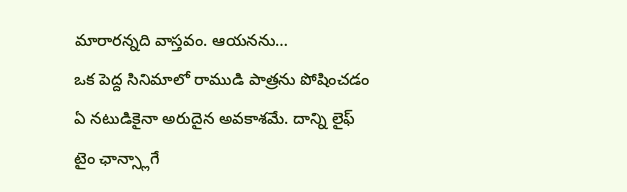మారారన్నది వాస్తవం. ఆయనను…
ఒక పెద్ద సినిమాలో రాముడి పాత్రను పోషించడం ఏ నటుడికైనా అరుదైన అవకాశమే. దాన్ని లైఫ్ టైం ఛాన్స్లాగే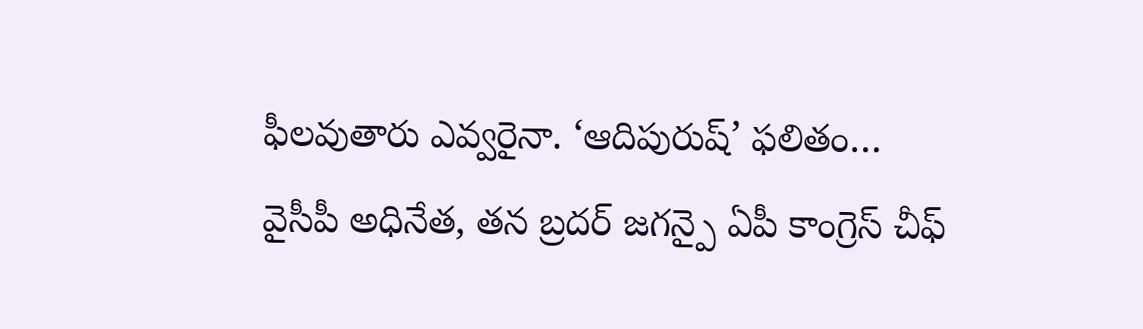ఫీలవుతారు ఎవ్వరైనా. ‘ఆదిపురుష్’ ఫలితం…
వైసీపీ అధినేత, తన బ్రదర్ జగన్పై ఏపీ కాంగ్రెస్ చీఫ్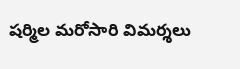షర్మిల మరోసారి విమర్శలు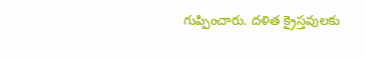గుప్పించారు. దళిత క్రైస్తవులకు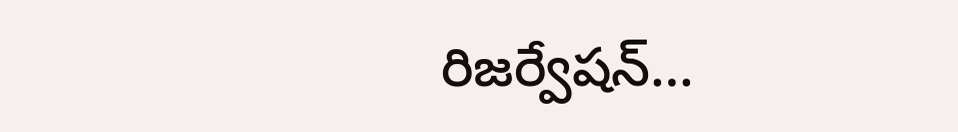రిజర్వేషన్…